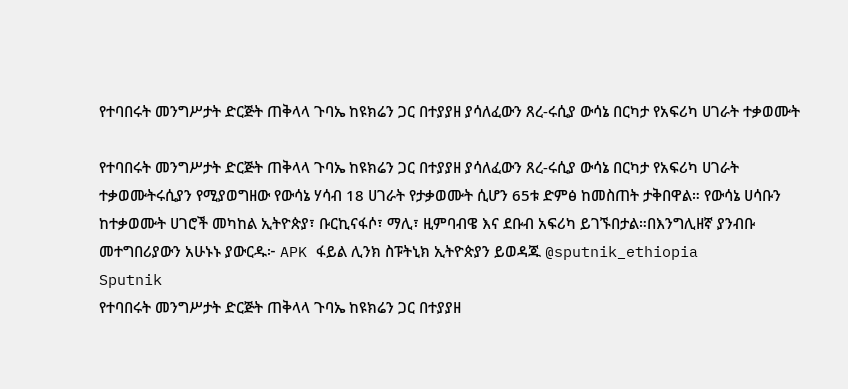የተባበሩት መንግሥታት ድርጅት ጠቅላላ ጉባኤ ከዩክሬን ጋር በተያያዘ ያሳለፈውን ጸረ-ሩሲያ ውሳኔ በርካታ የአፍሪካ ሀገራት ተቃወሙት

የተባበሩት መንግሥታት ድርጅት ጠቅላላ ጉባኤ ከዩክሬን ጋር በተያያዘ ያሳለፈውን ጸረ-ሩሲያ ውሳኔ በርካታ የአፍሪካ ሀገራት ተቃወሙትሩሲያን የሚያወግዘው የውሳኔ ሃሳብ 18 ሀገራት የታቃወሙት ሲሆን 65ቱ ድምፅ ከመስጠት ታቅበዋል። የውሳኔ ሀሳቡን ከተቃወሙት ሀገሮች መካከል ኢትዮጵያ፣ ቡርኪናፋሶ፣ ማሊ፣ ዚምባብዌ እና ደቡብ አፍሪካ ይገኙበታል።በእንግሊዘኛ ያንብቡ መተግበሪያውን አሁኑኑ ያውርዱ፦ APK ፋይል ሊንክ ስፑትኒክ ኢትዮጵያን ይወዳጁ @sputnik_ethiopia
Sputnik
የተባበሩት መንግሥታት ድርጅት ጠቅላላ ጉባኤ ከዩክሬን ጋር በተያያዘ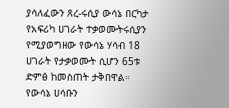ያሳለፈውን ጸረ-ሩሲያ ውሳኔ በርካታ የአፍሪካ ሀገራት ተቃወሙትሩሲያን የሚያወግዘው የውሳኔ ሃሳብ 18 ሀገራት የታቃወሙት ሲሆን 65ቱ ድምፅ ከመስጠት ታቅበዋል። የውሳኔ ሀሳቡን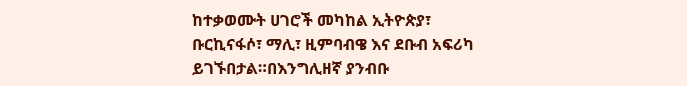ከተቃወሙት ሀገሮች መካከል ኢትዮጵያ፣ ቡርኪናፋሶ፣ ማሊ፣ ዚምባብዌ እና ደቡብ አፍሪካ ይገኙበታል።በእንግሊዘኛ ያንብቡ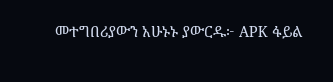መተግበሪያውን አሁኑኑ ያውርዱ፦ APK ፋይል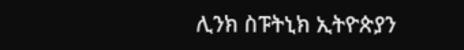ሊንክ ስፑትኒክ ኢትዮጵያን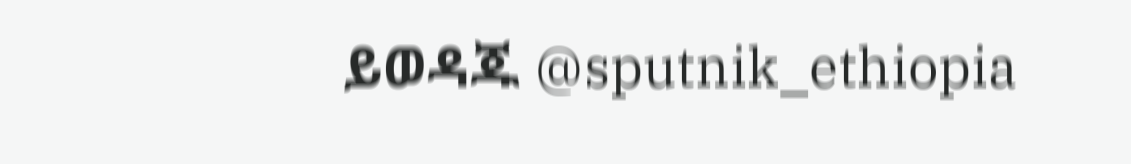ይወዳጁ @sputnik_ethiopia